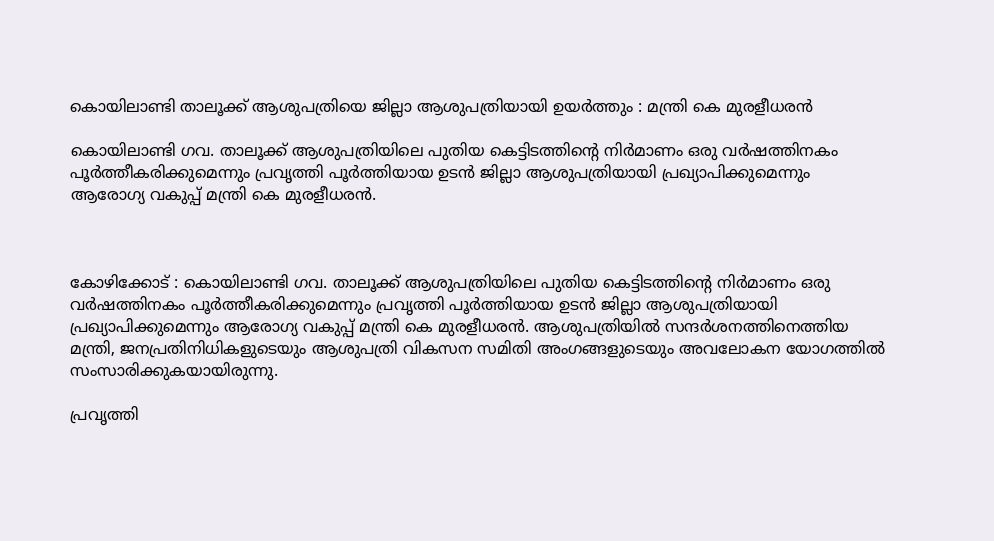കൊയിലാണ്ടി താലൂക്ക് ആശുപത്രിയെ ജില്ലാ ആശുപത്രിയായി ഉയര്‍ത്തും : മന്ത്രി കെ മുരളീധരന്‍

കൊയിലാണ്ടി ഗവ. താലൂക്ക് ആശുപത്രിയിലെ പുതിയ കെട്ടിടത്തിന്റെ നിര്‍മാണം ഒരു വര്‍ഷത്തിനകം പൂര്‍ത്തീകരിക്കുമെന്നും പ്രവൃത്തി പൂര്‍ത്തിയായ ഉടന്‍ ജില്ലാ ആശുപത്രിയായി പ്രഖ്യാപിക്കുമെന്നും ആരോഗ്യ വകുപ്പ് മന്ത്രി കെ മുരളീധരന്‍.



കോഴിക്കോട് : കൊയിലാണ്ടി ഗവ. താലൂക്ക് ആശുപത്രിയിലെ പുതിയ കെട്ടിടത്തിന്റെ നിര്‍മാണം ഒരു വര്‍ഷത്തിനകം പൂര്‍ത്തീകരിക്കുമെന്നും പ്രവൃത്തി പൂര്‍ത്തിയായ ഉടന്‍ ജില്ലാ ആശുപത്രിയായി പ്രഖ്യാപിക്കുമെന്നും ആരോഗ്യ വകുപ്പ് മന്ത്രി കെ മുരളീധരന്‍. ആശുപത്രിയില്‍ സന്ദര്‍ശനത്തിനെത്തിയ മന്ത്രി, ജനപ്രതിനിധികളുടെയും ആശുപത്രി വികസന സമിതി അംഗങ്ങളുടെയും അവലോകന യോഗത്തില്‍ സംസാരിക്കുകയായിരുന്നു.

പ്രവൃത്തി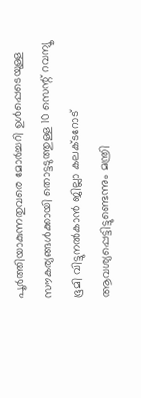പൂര്‍ത്തിയാകുന്നതുവരെ മോര്‍ച്ചറി ഉള്‍പ്പെടെയുള്ള സൗകര്യങ്ങള്‍ക്കായി തൊട്ടടുത്തുള്ള 10 സെന്റ് റവന്യൂ ഭൂമി വിട്ടുനല്‍കാന്‍ ജില്ലാ കലക്ടറോട് ആവശ്യപ്പെട്ടിട്ടുണ്ടെന്നും മന്ത്രി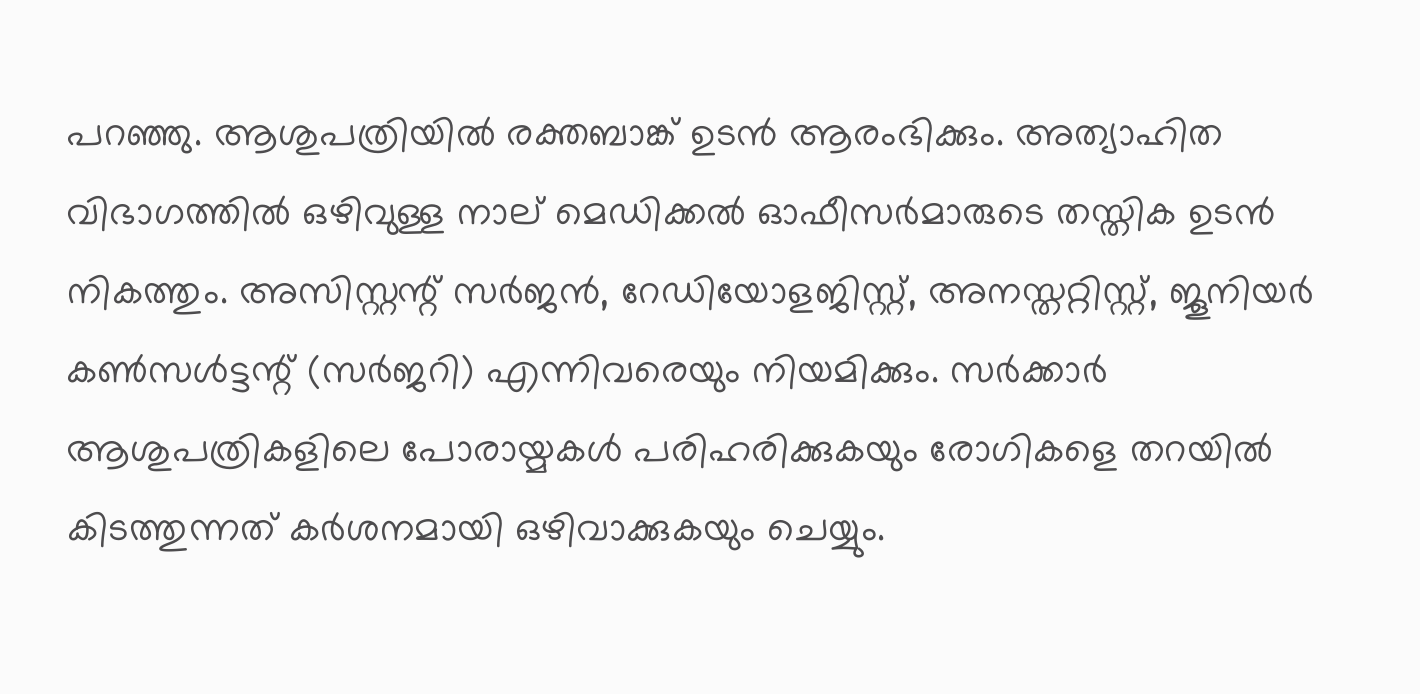പറഞ്ഞു. ആശുപത്രിയില്‍ രക്തബാങ്ക് ഉടന്‍ ആരംഭിക്കും. അത്യാഹിത വിഭാഗത്തില്‍ ഒഴിവുള്ള നാല് മെഡിക്കല്‍ ഓഫീസര്‍മാരുടെ തസ്തിക ഉടന്‍ നികത്തും. അസിസ്റ്റന്റ് സര്‍ജന്‍, റേഡിയോളജിസ്റ്റ്, അനസ്തറ്റിസ്റ്റ്, ജൂനിയര്‍ കണ്‍സള്‍ട്ടന്റ് (സര്‍ജറി) എന്നിവരെയും നിയമിക്കും. സര്‍ക്കാര്‍ ആശുപത്രികളിലെ പോരായ്മകള്‍ പരിഹരിക്കുകയും രോഗികളെ തറയില്‍ കിടത്തുന്നത് കര്‍ശനമായി ഒഴിവാക്കുകയും ചെയ്യും.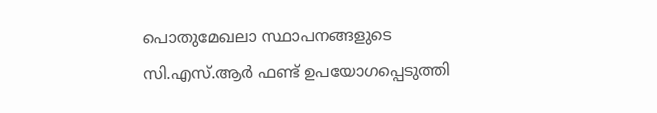പൊതുമേഖലാ സ്ഥാപനങ്ങളുടെ സി.എസ്.ആര്‍ ഫണ്ട് ഉപയോഗപ്പെടുത്തി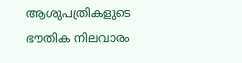ആശുപത്രികളുടെ ഭൗതിക നിലവാരം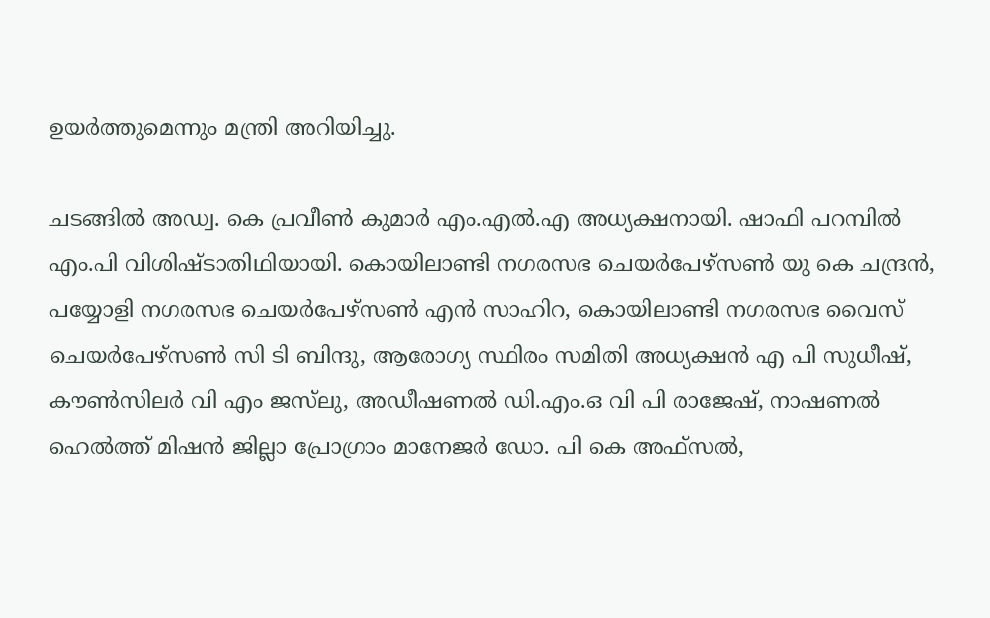ഉയര്‍ത്തുമെന്നും മന്ത്രി അറിയിച്ചു.

ചടങ്ങില്‍ അഡ്വ. കെ പ്രവീണ്‍ കുമാര്‍ എം.എല്‍.എ അധ്യക്ഷനായി. ഷാഫി പറമ്പില്‍ എം.പി വിശിഷ്ടാതിഥിയായി. കൊയിലാണ്ടി നഗരസഭ ചെയര്‍പേഴ്‌സണ്‍ യു കെ ചന്ദ്രന്‍, പയ്യോളി നഗരസഭ ചെയര്‍പേഴ്‌സണ്‍ എന്‍ സാഹിറ, കൊയിലാണ്ടി നഗരസഭ വൈസ് ചെയര്‍പേഴ്‌സണ്‍ സി ടി ബിന്ദു, ആരോഗ്യ സ്ഥിരം സമിതി അധ്യക്ഷന്‍ എ പി സുധീഷ്, കൗണ്‍സിലര്‍ വി എം ജസ്‌ലു, അഡീഷണല്‍ ഡി.എം.ഒ വി പി രാജേഷ്, നാഷണല്‍ ഹെല്‍ത്ത് മിഷന്‍ ജില്ലാ പ്രോഗ്രാം മാനേജര്‍ ഡോ. പി കെ അഫ്സല്‍,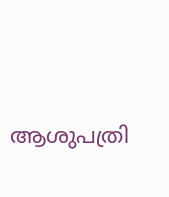ആശുപത്രി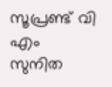സൂപ്രണ്ട് വി എം സുനിത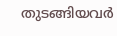തുടങ്ങിയവര്‍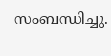സംബന്ധിച്ചു.